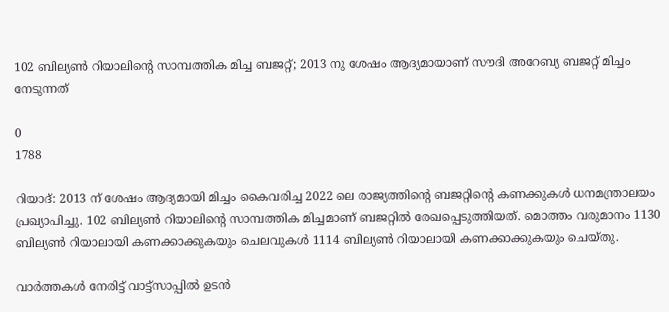102 ബില്യൺ റിയാലിന്റെ സാമ്പത്തിക മിച്ച ബജറ്റ്; 2013 നു ശേഷം ആദ്യമായാണ് സൗദി അറേബ്യ ബജറ്റ് മിച്ചം നേടുന്നത്

0
1788

റിയാദ്: 2013 ന് ശേഷം ആദ്യമായി മിച്ചം കൈവരിച്ച 2022 ലെ രാജ്യത്തിന്റെ ബജറ്റിന്റെ കണക്കുകൾ ധനമന്ത്രാലയം പ്രഖ്യാപിച്ചു. 102 ബില്യൺ റിയാലിന്റെ സാമ്പത്തിക മിച്ചമാണ് ബജറ്റിൽ രേഖപ്പെടുത്തിയത്. മൊത്തം വരുമാനം 1130 ബില്യൺ റിയാലായി കണക്കാക്കുകയും ചെലവുകൾ 1114 ബില്യൺ റിയാലായി കണക്കാക്കുകയും ചെയ്തു.

വാർത്തകൾ നേരിട്ട് വാട്ട്സാപ്പിൽ ഉടൻ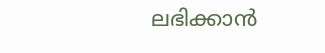ലഭിക്കാൻ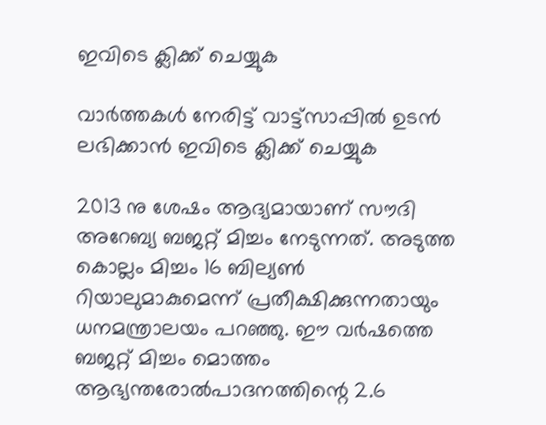ഇവിടെ ക്ലിക്ക് ചെയ്യുക

വാർത്തകൾ നേരിട്ട് വാട്ട്സാപ്പിൽ ഉടൻ ലഭിക്കാൻ ഇവിടെ ക്ലിക്ക് ചെയ്യുക

2013 നു ശേഷം ആദ്യമായാണ് സൗദി അറേബ്യ ബജറ്റ് മിച്ചം നേടുന്നത്. അടുത്ത കൊല്ലം മിച്ചം 16 ബില്യണ്‍ റിയാലുമാകുമെന്ന് പ്രതീക്ഷിക്കുന്നതായും ധനമന്ത്രാലയം പറഞ്ഞു. ഈ വര്‍ഷത്തെ ബജറ്റ് മിച്ചം മൊത്തം ആഭ്യന്തരോല്‍പാദനത്തിന്റെ 2.6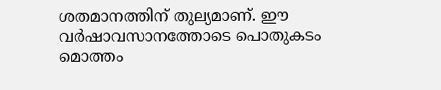ശതമാനത്തിന് തുല്യമാണ്. ഈ വര്‍ഷാവസാനത്തോടെ പൊതുകടം മൊത്തം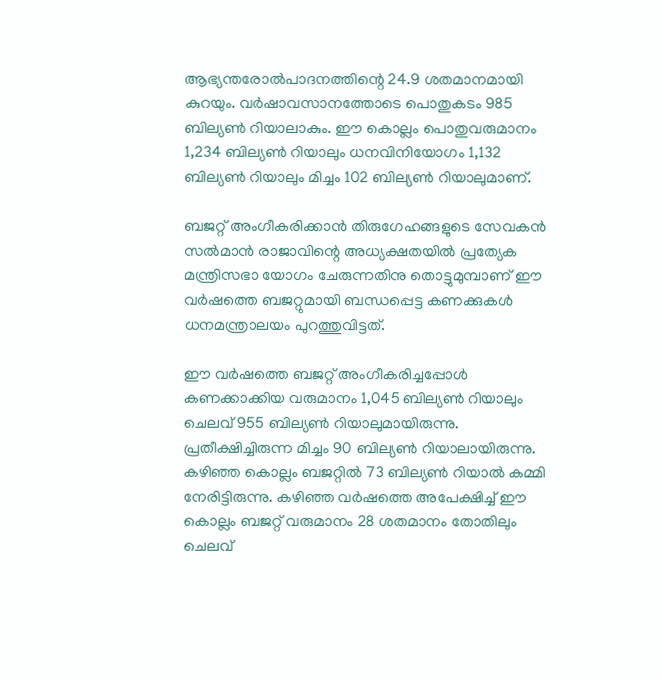ആഭ്യന്തരോല്‍പാദനത്തിന്റെ 24.9 ശതമാനമായി കുറയും. വര്‍ഷാവസാനത്തോടെ പൊതുകടം 985 ബില്യണ്‍ റിയാലാകും. ഈ കൊല്ലം പൊതുവരുമാനം 1,234 ബില്യണ്‍ റിയാലും ധനവിനിയോഗം 1,132 ബില്യണ്‍ റിയാലും മിച്ചം 102 ബില്യണ്‍ റിയാലുമാണ്.

ബജറ്റ് അംഗീകരിക്കാന്‍ തിരുഗേഹങ്ങളുടെ സേവകന്‍ സല്‍മാന്‍ രാജാവിന്റെ അധ്യക്ഷതയില്‍ പ്രത്യേക മന്ത്രിസഭാ യോഗം ചേരുന്നതിനു തൊട്ടുമുമ്പാണ് ഈ വര്‍ഷത്തെ ബജറ്റുമായി ബന്ധപ്പെട്ട കണക്കുകള്‍ ധനമന്ത്രാലയം പുറത്തുവിട്ടത്.

ഈ വര്‍ഷത്തെ ബജറ്റ് അംഗീകരിച്ചപ്പോള്‍ കണക്കാക്കിയ വരുമാനം 1,045 ബില്യണ്‍ റിയാലും ചെലവ് 955 ബില്യണ്‍ റിയാലുമായിരുന്നു. പ്രതീക്ഷിച്ചിരുന്ന മിച്ചം 90 ബില്യണ്‍ റിയാലായിരുന്നു. കഴിഞ്ഞ കൊല്ലം ബജറ്റില്‍ 73 ബില്യണ്‍ റിയാല്‍ കമ്മി നേരിട്ടിരുന്നു. കഴിഞ്ഞ വര്‍ഷത്തെ അപേക്ഷിച്ച് ഈ കൊല്ലം ബജറ്റ് വരുമാനം 28 ശതമാനം തോതിലും ചെലവ്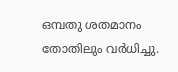ഒമ്പതു ശതമാനം തോതിലും വര്‍ധിച്ചു.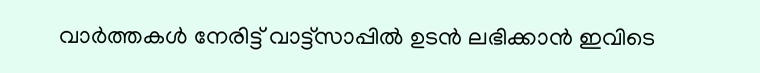വാർത്തകൾ നേരിട്ട് വാട്ട്സാപ്പിൽ ഉടൻ ലഭിക്കാൻ ഇവിടെ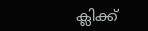ക്ലിക്ക്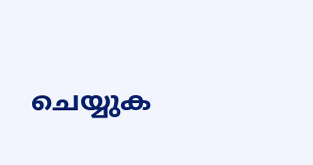ചെയ്യുക